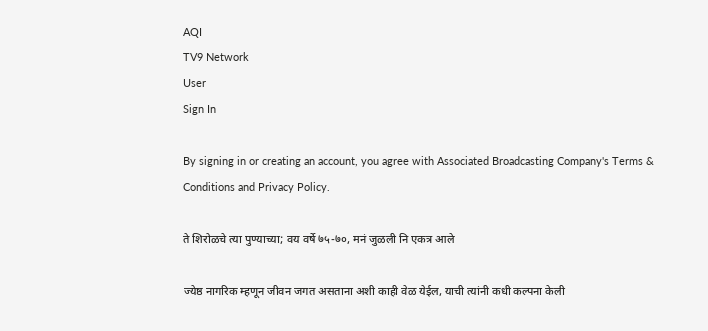AQI
TV9 Network
User
Sign In

By signing in or creating an account, you agree with Associated Broadcasting Company's Terms & Conditions and Privacy Policy.

ते शिरोळचे त्या पुण्याच्या; वय वर्षे ७५-७०, मनं जुळली नि एकत्र आले

ज्येष्ठ नागरिक म्हणून जीवन जगत असताना अशी काही वेळ येईल, याची त्यांनी कधी कल्पना केली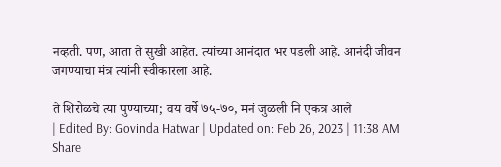नव्हती. पण, आता ते सुखी आहेत. त्यांच्या आनंदात भर पडली आहे. आनंदी जीवन जगण्याचा मंत्र त्यांनी स्वीकारला आहे.

ते शिरोळचे त्या पुण्याच्या; वय वर्षे ७५-७०, मनं जुळली नि एकत्र आले
| Edited By: Govinda Hatwar | Updated on: Feb 26, 2023 | 11:38 AM
Share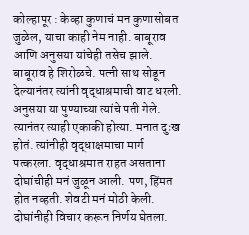कोल्हापूर : केव्हा कुणाचं मन कुणासोबत जुळेल, याचा काही नेम नाही. बाबूराव आणि अनुसया यांचेही तसेच झाले. बाबूराव हे शिरोळचे. पत्नी साथ सोडून देल्यानंतर त्यांनी वृद्धाश्रमाची वाट धरली. अनुसया या पुण्याच्या त्यांचे पती गेले. त्यानंतर त्याही एकाकी होत्या. मनात दुःख होतं. त्यांनीही वृद्धाक्षमाचा मार्ग पत्करला. वृद्धाश्रमात राहत असताना दोघांचीही मनं जुळून आली. पण, हिंमत होत नव्हती. शेवटी मनं मोठी केली. दोघांनीही विचार करून निर्णय घेतला.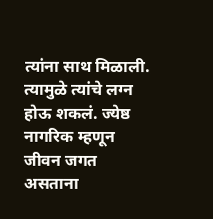त्यांना साथ मिळाली. त्यामुळे त्यांचे लग्न होऊ शकलं. ज्येष्ठ नागरिक म्हणून जीवन जगत असताना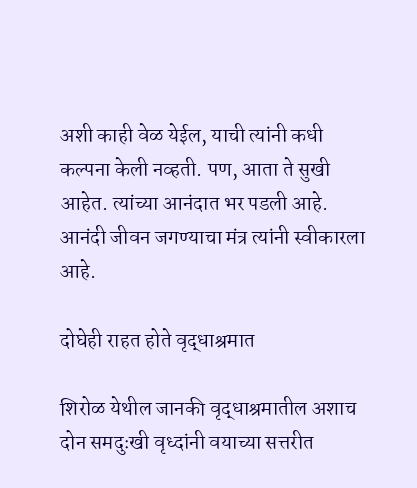अशी काही वेळ येईल, याची त्यांनी कधी कल्पना केली नव्हती. पण, आता ते सुखी आहेत. त्यांच्या आनंदात भर पडली आहे. आनंदी जीवन जगण्याचा मंत्र त्यांनी स्वीकारला आहे.

दोघेही राहत होते वृद्धाश्रमात

शिरोळ येथील जानकी वृद्धाश्रमातील अशाच दोन समदुःखी वृध्दांनी वयाच्या सत्तरीत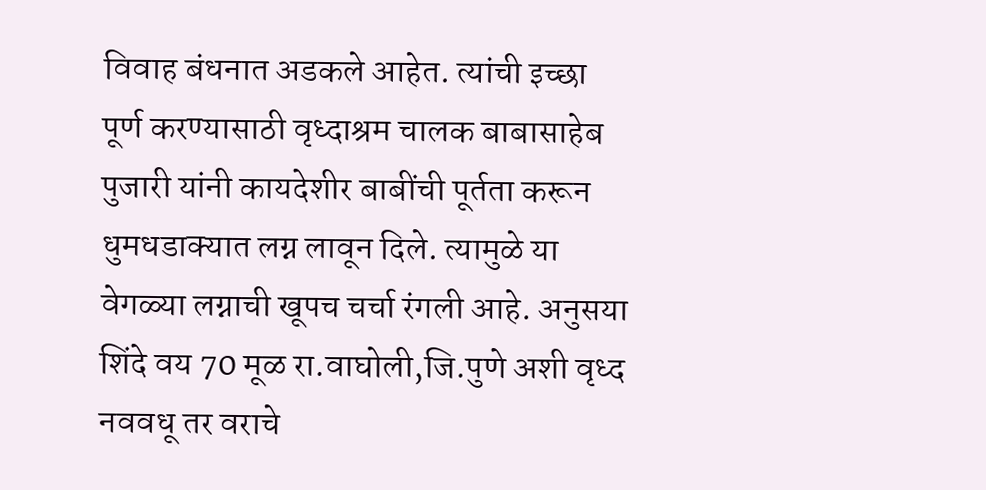विवाह बंधनात अडकले आहेत. त्यांची इच्छा पूर्ण करण्यासाठी वृध्दाश्रम चालक बाबासाहेब पुजारी यांनी कायदेशीर बाबींची पूर्तता करून धुमधडाक्यात लग्न लावून दिले. त्यामुळे या वेगळ्या लग्नाची खूपच चर्चा रंगली आहे. अनुसया शिंदे वय 70 मूळ रा.वाघोली,जि.पुणे अशी वृध्द नववधू तर वराचे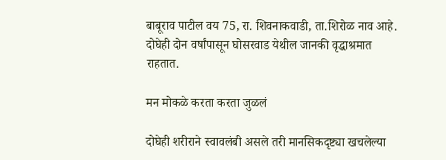बाबूराव पाटील वय 75, रा. शिवनाकवाडी, ता.शिरोळ नाव आहे. दोघेही दोन वर्षांपासून घोसरवाड येथील जानकी वृद्धाश्रमात राहतात.

मन मोकळे करता करता जुळलं

दोघेही शरीराने स्वावलंबी असले तरी मानसिकदृष्ट्या खचलेल्या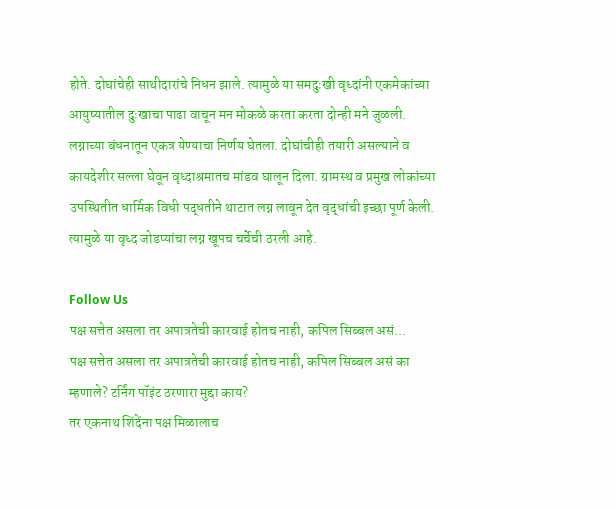होते. दोघांचेही साथीदारांचे निधन झाले. त्यामुळे या समदुःखी वृध्दांनी एकमेकांच्या आयुष्यातील दुःखाचा पाढा वाचून मन मोकळे करता करता दोन्ही मने जुळली. लग्नाच्या बंधनातून एकत्र येण्याचा निर्णय घेतला. दोघांचीही तयारी असल्याने व कायदेशीर सल्ला घेवून वृध्दाश्रमातच मांडव घालून दिला. ग्रामस्थ व प्रमुख लोकांच्या उपस्थितीत धार्मिक विधी पद्धतीने थाटात लग्न लावून देत वृद्धांची इच्छा पूर्ण केली. त्यामुळे या वृध्द जोडप्यांचा लग्न खूपच चर्चेची ठरली आहे.

Follow Us
पक्ष सत्तेत असला तर अपात्रतेची कारवाई होतच नाही, कपिल सिब्बल असं...
पक्ष सत्तेत असला तर अपात्रतेची कारवाई होतच नाही, कपिल सिब्बल असं का म्हणाले? टर्निंग पॉइंट ठरणारा मुद्दा काय?
तर एकनाथ शिंदेंना पक्ष मिळालाच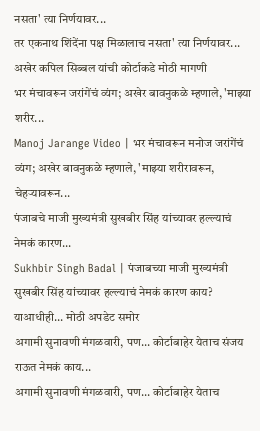नसता' त्या निर्णयावर...
तर एकनाथ शिंदेंना पक्ष मिळालाच नसता' त्या निर्णयावर... अखेर कपिल सिब्बल यांची कोर्टाकडे मोठी मागणी
भर मंचावरून जरांगेंचं व्यंग; अखेर बावनुकळे म्हणाले, 'माझ्या शरीर...
Manoj Jarange Video | भर मंचावरून मनोज जरांगेंचं व्यंग; अखेर बावनुकळे म्हणाले, 'माझ्या शरीरावरून, चेहऱ्यावरून...
पंजाबचे माजी मुख्यमंत्री सुखबीर सिंह यांच्यावर हल्ल्याचं नेमकं कारण...
Sukhbir Singh Badal | पंजाबच्या माजी मुख्यमंत्री सुखबीर सिंह यांच्यावर हल्ल्याचं नेमकं कारण काय? याआधीही... मोठी अपडेट समोर
अगामी सुनावणी मंगळवारी, पण... कोर्टाबाहेर येताच संजय राऊत नेमकं काय...
अगामी सुनावणी मंगळवारी, पण... कोर्टाबाहेर येताच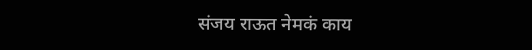संजय राऊत नेमकं काय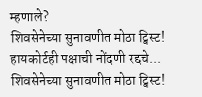म्हणाले?
शिवसेनेच्या सुनावणीत मोठा ट्विस्ट! हायकोर्टही पक्षाची नोंदणी रद्दचे...
शिवसेनेच्या सुनावणीत मोठा ट्विस्ट!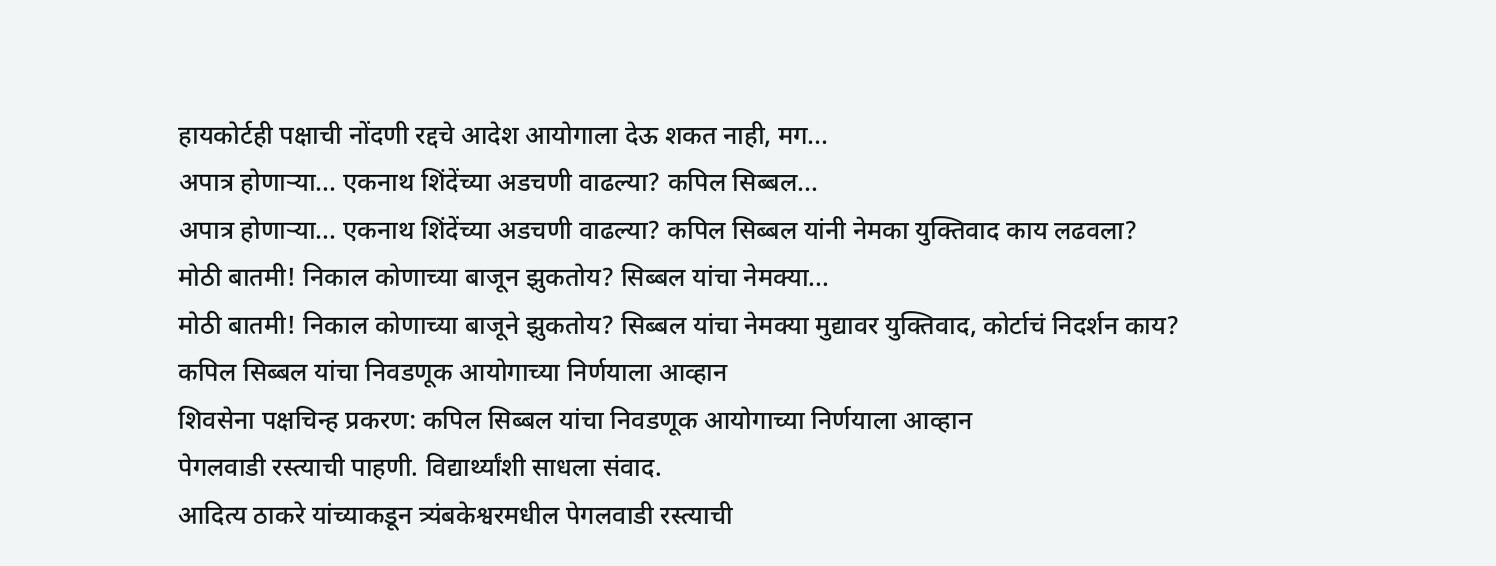हायकोर्टही पक्षाची नोंदणी रद्दचे आदेश आयोगाला देऊ शकत नाही, मग...
अपात्र होणाऱ्या... एकनाथ शिंदेंच्या अडचणी वाढल्या? कपिल सिब्बल...
अपात्र होणाऱ्या... एकनाथ शिंदेंच्या अडचणी वाढल्या? कपिल सिब्बल यांनी नेमका युक्तिवाद काय लढवला?
मोठी बातमी! निकाल कोणाच्या बाजून झुकतोय? सिब्बल यांचा नेमक्या...
मोठी बातमी! निकाल कोणाच्या बाजूने झुकतोय? सिब्बल यांचा नेमक्या मुद्यावर युक्तिवाद, कोर्टाचं निदर्शन काय?
कपिल सिब्बल यांचा निवडणूक आयोगाच्या निर्णयाला आव्हान
शिवसेना पक्षचिन्ह प्रकरण: कपिल सिब्बल यांचा निवडणूक आयोगाच्या निर्णयाला आव्हान
पेगलवाडी रस्त्याची पाहणी. विद्यार्थ्यांशी साधला संवाद.
आदित्य ठाकरे यांच्याकडून त्र्यंबकेश्वरमधील पेगलवाडी रस्त्याची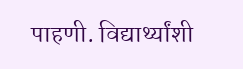पाहणी. विद्यार्थ्यांशी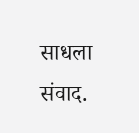साधला संवाद.